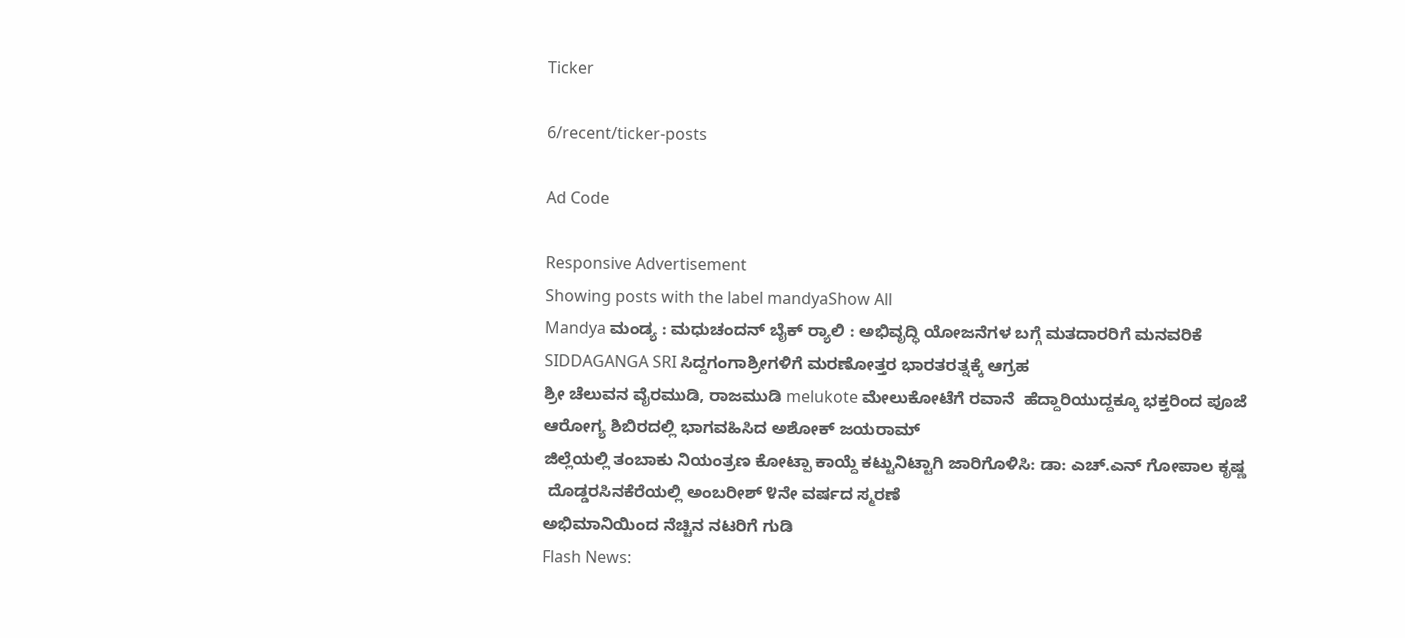Ticker

6/recent/ticker-posts

Ad Code

Responsive Advertisement
Showing posts with the label mandyaShow All
Mandya ಮಂಡ್ಯ : ಮಧುಚಂದನ್ ಬೈಕ್ ರ‍್ಯಾಲಿ : ಅಭಿವೃದ್ಧಿ ಯೋಜನೆಗಳ ಬಗ್ಗೆ ಮತದಾರರಿಗೆ ಮನವರಿಕೆ
SIDDAGANGA SRI ಸಿದ್ದಗಂಗಾಶ್ರೀಗಳಿಗೆ ಮರಣೋತ್ತರ ಭಾರತರತ್ನಕ್ಕೆ ಆಗ್ರಹ
ಶ್ರೀ ಚೆಲುವನ ವೈರಮುಡಿ, ರಾಜಮುಡಿ melukote ಮೇಲುಕೋಟೆಗೆ ರವಾನೆ  ಹೆದ್ದಾರಿಯುದ್ದಕ್ಕೂ ಭಕ್ತರಿಂದ ಪೂಜೆ
ಆರೋಗ್ಯ ಶಿಬಿರದಲ್ಲಿ ಭಾಗವಹಿಸಿದ ಅಶೋಕ್ ಜಯರಾಮ್
ಜಿಲ್ಲೆಯಲ್ಲಿ ತಂಬಾಕು‌ ನಿಯಂತ್ರಣ ಕೋಟ್ಪಾ ಕಾಯ್ದೆ ಕಟ್ಟುನಿಟ್ಟಾಗಿ ‌ಜಾರಿಗೊಳಿಸಿ: ಡಾ: ಎಚ್.ಎನ್ ಗೋಪಾಲ ಕೃಷ್ಣ
 ದೊಡ್ಡರಸಿನಕೆರೆಯಲ್ಲಿ ಅಂಬರೀಶ್ ೪ನೇ ವರ್ಷದ ಸ್ಮರಣೆ
ಅಭಿಮಾನಿಯಿಂದ ನೆಚ್ಚಿನ ನಟರಿಗೆ ಗುಡಿ
Flash News: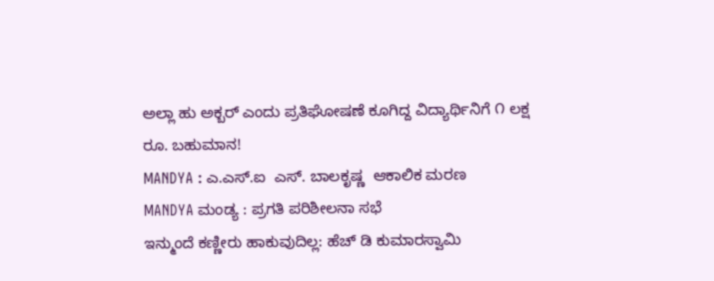ಅಲ್ಲಾ ಹು ಅಕ್ಬರ್ ಎಂದು ಪ್ರತಿಘೋಷಣೆ ಕೂಗಿದ್ದ ವಿದ್ಯಾರ್ಥಿನಿಗೆ ೧ ಲಕ್ಷ ರೂ. ಬಹುಮಾನ!
MANDYA : ಎ.ಎಸ್.ಐ  ಎಸ್. ಬಾಲಕೃಷ್ಣ  ಆಕಾಲಿಕ ಮರಣ
MANDYA ಮಂಡ್ಯ : ಪ್ರಗತಿ ಪರಿಶೀಲನಾ ಸಭೆ
ಇನ್ಮುಂದೆ ಕಣ್ಣೀರು ಹಾಕುವುದಿಲ್ಲ: ಹೆಚ್ ಡಿ ಕುಮಾರಸ್ವಾಮಿ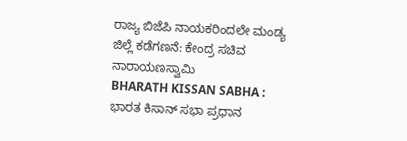ರಾಜ್ಯ ಬಿಜೆಪಿ ನಾಯಕರಿಂದಲೇ ಮಂಡ್ಯ ಜಿಲ್ಲೆ ಕಡೆಗಣನೆ: ಕೇಂದ್ರ ಸಚಿವ ನಾರಾಯಣಸ್ವಾಮಿ
BHARATH KISSAN SABHA : ಭಾರತ ಕಿಸಾನ್ ಸಭಾ ಪ್ರಧಾನ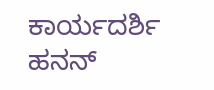ಕಾರ್ಯದರ್ಶಿ ಹನನ್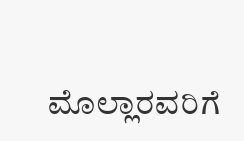ಮೊಲ್ಲಾರವರಿಗೆ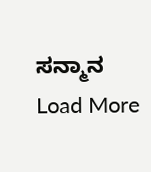ಸನ್ಮಾನ
Load More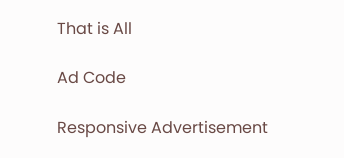That is All

Ad Code

Responsive Advertisement